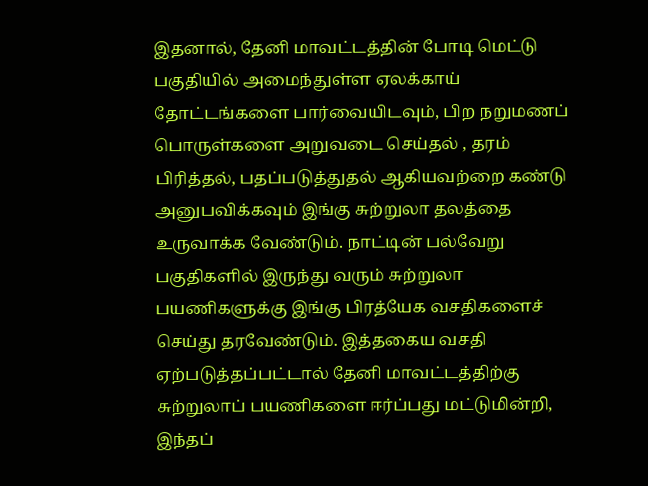இதனால், தேனி மாவட்டத்தின் போடி மெட்டு பகுதியில் அமைந்துள்ள ஏலக்காய் தோட்டங்களை பார்வையிடவும், பிற நறுமணப் பொருள்களை அறுவடை செய்தல் , தரம் பிரித்தல், பதப்படுத்துதல் ஆகியவற்றை கண்டு அனுபவிக்கவும் இங்கு சுற்றுலா தலத்தை உருவாக்க வேண்டும். நாட்டின் பல்வேறு பகுதிகளில் இருந்து வரும் சுற்றுலா பயணிகளுக்கு இங்கு பிரத்யேக வசதிகளைச் செய்து தரவேண்டும். இத்தகைய வசதி ஏற்படுத்தப்பட்டால் தேனி மாவட்டத்திற்கு சுற்றுலாப் பயணிகளை ஈர்ப்பது மட்டுமின்றி, இந்தப்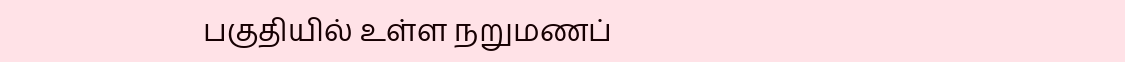பகுதியில் உள்ள நறுமணப்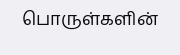பொருள்களின்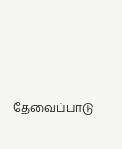தேவைப்பாடு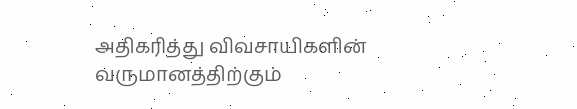அதிகரித்து விவசாயிகளின் வருமானத்திற்கும்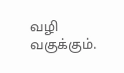வழி வகுக்கும்.